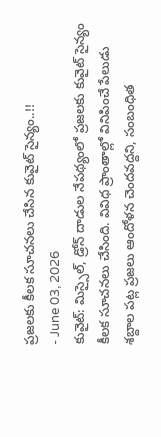ప్రజలకు కీలక సూచనలు చేసిన కువైట్ సైన్యం..!!
- June 03, 2026
కువైట్: మిస్సైల్, డ్రోన్ దాడుల నేపథ్యంలో ప్రజలకు కువైట్ సైన్యం కీలక సూచనలు చేసింది. వివిధ ప్రాంతాల్లో వినిపించే పేలుడు శబ్దాల పట్ల ప్రజలు ఆందోళన చెందవద్దని, సంబంధిత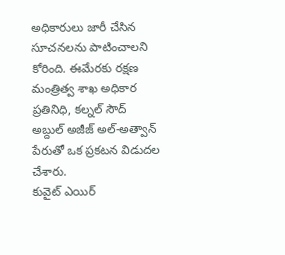అధికారులు జారీ చేసిన సూచనలను పాటించాలని కోరింది. ఈమేరకు రక్షణ మంత్రిత్వ శాఖ అధికార ప్రతినిధి, కల్నల్ సౌద్ అబ్దుల్ అజీజ్ అల్-అత్వాన్ పేరుతో ఒక ప్రకటన విడుదల చేశారు.
కువైట్ ఎయిర్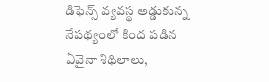డిఫెన్స్ వ్యవస్థ అడ్డుకున్న నేపథ్యంలో కింద పడిన ఏవైనా శిథిలాలు,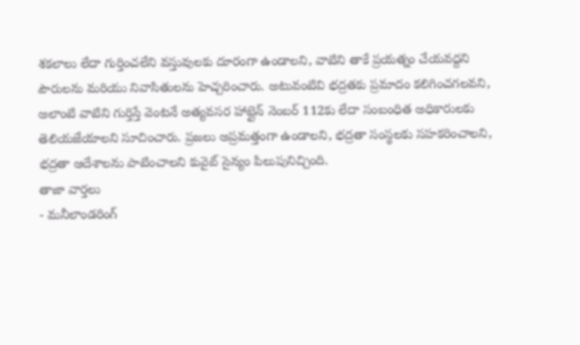శకలాలు లేదా గుర్తించలేని వస్తువులకు దూరంగా ఉండాలని, వాటిని తాకే ప్రయత్నం చేయవద్దని పౌరులను మరియు నివాసితులను హెచ్చరించారు. అటువంటివి భద్రతకు ప్రమాదం కలిగించగలవని, అలాంటి వాటిని గుర్తిస్తే వెంటనే అత్యవసర హాట్లైన్ నెంబర్ 112కు లేదా సంబంధిత అధికారులకు తెలియజేయాలని సూచించారు. ప్రజలు అప్రమత్తంగా ఉండాలని, భద్రతా సంస్థలకు సహకరించాలని, భద్రతా ఆదేశాలను పాటించాలని కువైట్ సైన్యం పిలుపునిచ్చింది.
తాజా వార్తలు
- మనీలాండరింగ్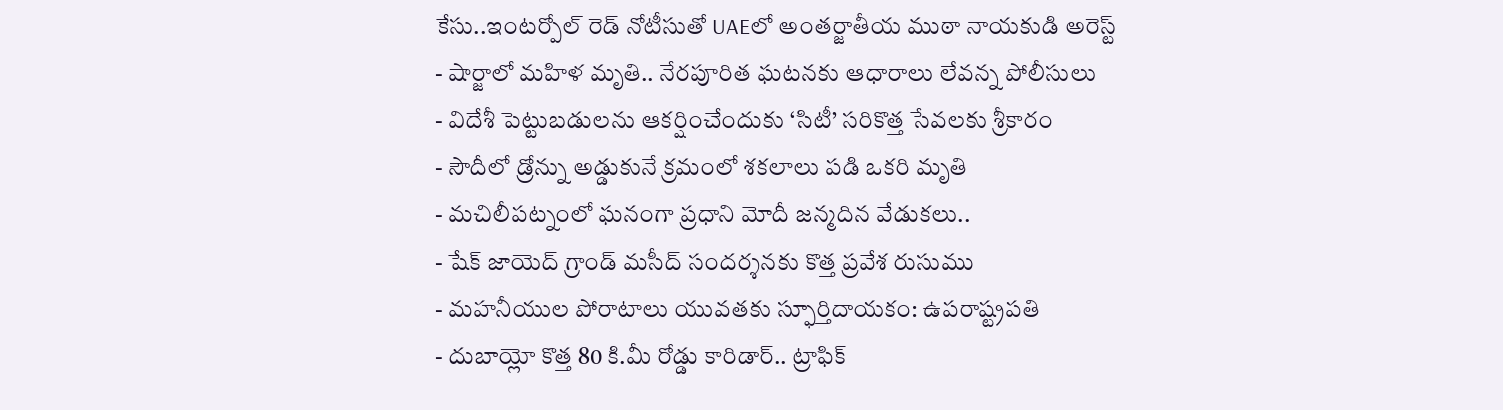కేసు..ఇంటర్పోల్ రెడ్ నోటీసుతో UAEలో అంతర్జాతీయ ముఠా నాయకుడి అరెస్ట్
- షార్జాలో మహిళ మృతి.. నేరపూరిత ఘటనకు ఆధారాలు లేవన్న పోలీసులు
- విదేశీ పెట్టుబడులను ఆకర్షించేందుకు ‘సిటీ’ సరికొత్త సేవలకు శ్రీకారం
- సౌదీలో డ్రోన్ను అడ్డుకునే క్రమంలో శకలాలు పడి ఒకరి మృతి
- మచిలీపట్నంలో ఘనంగా ప్రధాని మోదీ జన్మదిన వేడుకలు..
- షేక్ జాయెద్ గ్రాండ్ మసీద్ సందర్శనకు కొత్త ప్రవేశ రుసుము
- మహనీయుల పోరాటాలు యువతకు స్ఫూర్తిదాయకం: ఉపరాష్ట్రపతి
- దుబాయ్లో కొత్త 80 కి.మీ రోడ్డు కారిడార్.. ట్రాఫిక్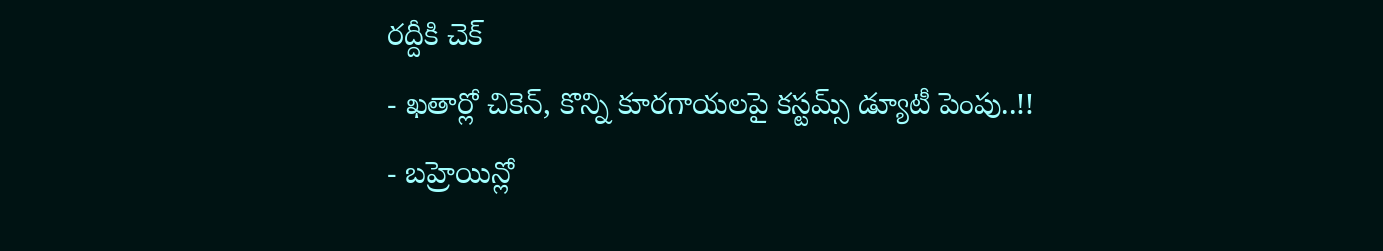రద్దీకి చెక్
- ఖతార్లో చికెన్, కొన్ని కూరగాయలపై కస్టమ్స్ డ్యూటీ పెంపు..!!
- బహ్రెయిన్లో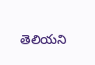తెలియని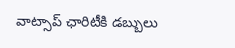వాట్సాప్ ఛారిటీకి డబ్బులు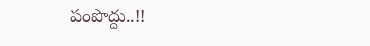పంపొద్దు..!!